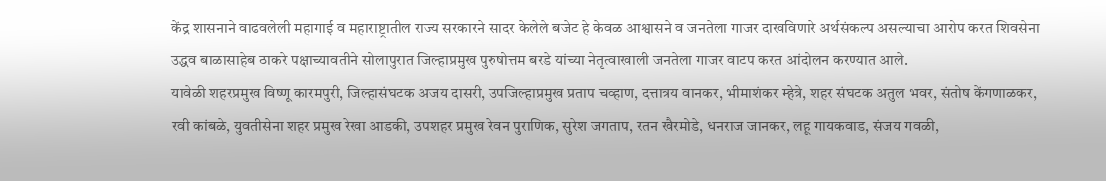केंद्र शासनाने वाढवलेली महागाई व महाराष्ट्रातील राज्य सरकारने सादर केलेले बजेट हे केवळ आश्वासने व जनतेला गाजर दाखविणारे अर्थसंकल्प असल्याचा आरोप करत शिवसेना उद्धव बाळासाहेब ठाकरे पक्षाच्यावतीने सोलापुरात जिल्हाप्रमुख पुरुषोत्तम बरडे यांच्या नेतृत्वाखाली जनतेला गाजर वाटप करत आंदोलन करण्यात आले.
यावेळी शहरप्रमुख विष्णू कारमपुरी, जिल्हासंघटक अजय दासरी, उपजिल्हाप्रमुख प्रताप चव्हाण, दत्तात्रय वानकर, भीमाशंकर म्हेत्रे, शहर संघटक अतुल भवर, संतोष केंगणाळकर, रवी कांबळे, युवतीसेना शहर प्रमुख रेखा आडकी, उपशहर प्रमुख रेवन पुराणिक, सुरेश जगताप, रतन खैरमोडे, धनराज जानकर, लहू गायकवाड, संजय गवळी,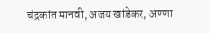चंद्रकांत मानवी, अजय खांडेकर, अण्णा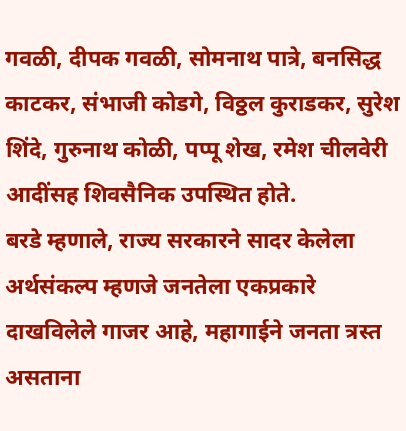गवळी, दीपक गवळी, सोमनाथ पात्रे, बनसिद्ध काटकर, संभाजी कोडगे, विठ्ठल कुराडकर, सुरेश शिंदे, गुरुनाथ कोळी, पप्पू शेख, रमेश चीलवेरी आदींसह शिवसैनिक उपस्थित होते.
बरडे म्हणाले, राज्य सरकारने सादर केलेला अर्थसंकल्प म्हणजे जनतेला एकप्रकारे दाखविलेले गाजर आहे, महागाईने जनता त्रस्त असताना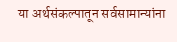या अर्थसंकल्पातून सर्वसामान्यांना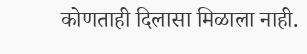कोणताही दिलासा मिळाला नाही.